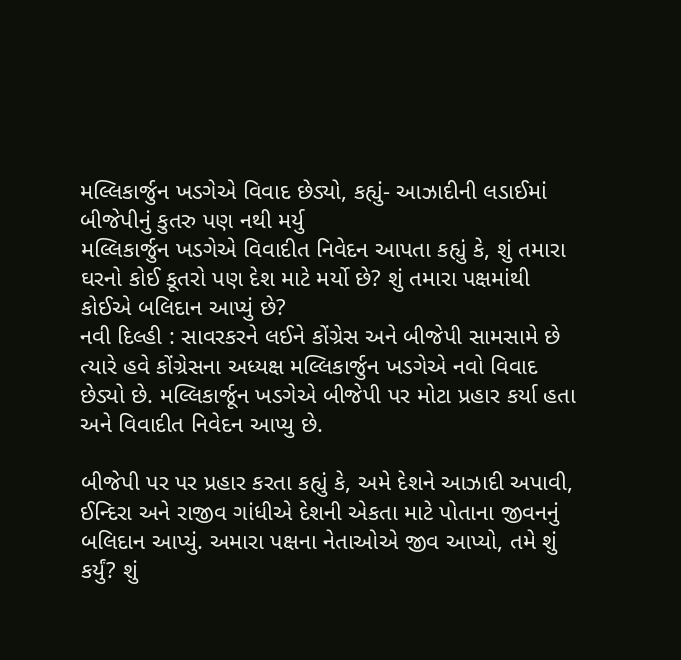મલ્લિકાર્જુન ખડગેએ વિવાદ છેડ્યો, કહ્યું- આઝાદીની લડાઈમાં બીજેપીનું કુતરુ પણ નથી મર્યુ
મલ્લિકાર્જુન ખડગેએ વિવાદીત નિવેદન આપતા કહ્યું કે, શું તમારા ઘરનો કોઈ કૂતરો પણ દેશ માટે મર્યો છે? શું તમારા પક્ષમાંથી કોઈએ બલિદાન આપ્યું છે?
નવી દિલ્હી : સાવરકરને લઈને કોંગ્રેસ અને બીજેપી સામસામે છે ત્યારે હવે કોંગ્રેસના અધ્યક્ષ મલ્લિકાર્જુન ખડગેએ નવો વિવાદ છેડ્યો છે. મલ્લિકાર્જૂન ખડગેએ બીજેપી પર મોટા પ્રહાર કર્યા હતા અને વિવાદીત નિવેદન આપ્યુ છે.

બીજેપી પર પર પ્રહાર કરતા કહ્યું કે, અમે દેશને આઝાદી અપાવી, ઈન્દિરા અને રાજીવ ગાંધીએ દેશની એકતા માટે પોતાના જીવનનું બલિદાન આપ્યું. અમારા પક્ષના નેતાઓએ જીવ આપ્યો, તમે શું કર્યું? શું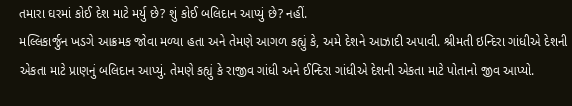તમારા ઘરમાં કોઈ દેશ માટે મર્યુ છે? શું કોઈ બલિદાન આપ્યું છે? નહીં.
મલ્લિકાર્જુન ખડગે આક્રમક જોવા મળ્યા હતા અને તેમણે આગળ કહ્યું કે, અમે દેશને આઝાદી અપાવી. શ્રીમતી ઇન્દિરા ગાંધીએ દેશની એકતા માટે પ્રાણનું બલિદાન આપ્યું. તેમણે કહ્યું કે રાજીવ ગાંધી અને ઈન્દિરા ગાંધીએ દેશની એકતા માટે પોતાનો જીવ આપ્યો.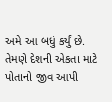અમે આ બધું કર્યું છે. તેમણે દેશની એકતા માટે પોતાનો જીવ આપી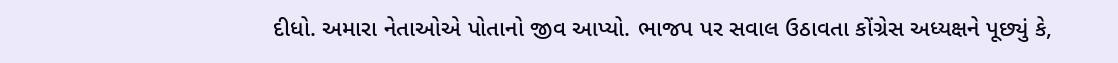દીધો. અમારા નેતાઓએ પોતાનો જીવ આપ્યો. ભાજપ પર સવાલ ઉઠાવતા કોંગ્રેસ અધ્યક્ષને પૂછ્યું કે,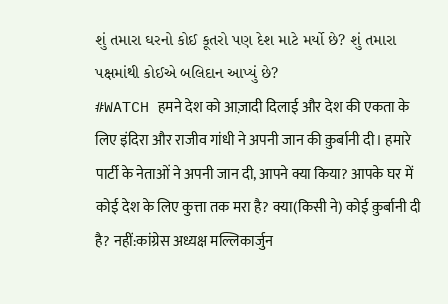શું તમારા ઘરનો કોઈ કૂતરો પણ દેશ માટે મર્યો છે? શું તમારા પક્ષમાંથી કોઈએ બલિદાન આપ્યું છે?
#WATCH हमने देश को आज़ादी दिलाई और देश की एकता के लिए इंदिरा और राजीव गांधी ने अपनी जान की क़ुर्बानी दी। हमारे पार्टी के नेताओं ने अपनी जान दी, आपने क्या किया? आपके घर में कोई देश के लिए कुत्ता तक मरा है? क्या(किसी ने) कोई क़ुर्बानी दी है? नहीं:कांग्रेस अध्यक्ष मल्लिकार्जुन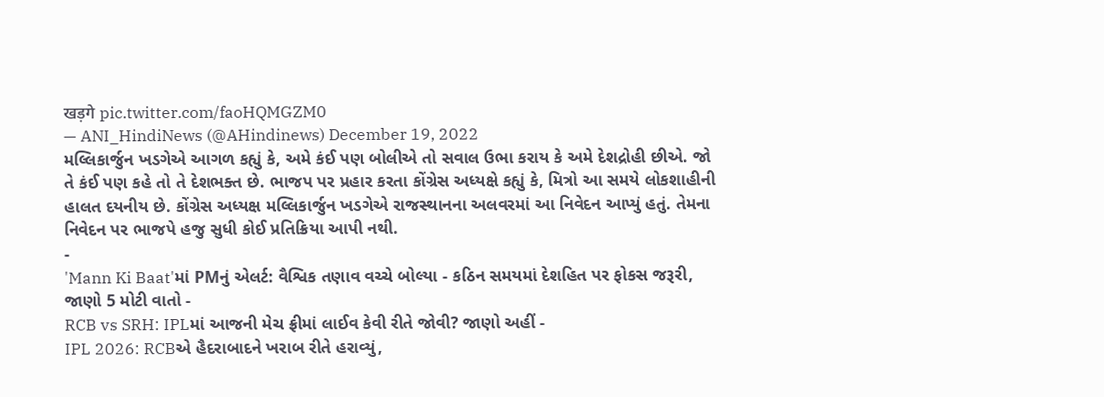खड़गे pic.twitter.com/faoHQMGZM0
— ANI_HindiNews (@AHindinews) December 19, 2022
મલ્લિકાર્જુન ખડગેએ આગળ કહ્યું કે, અમે કંઈ પણ બોલીએ તો સવાલ ઉભા કરાય કે અમે દેશદ્રોહી છીએ. જો તે કંઈ પણ કહે તો તે દેશભક્ત છે. ભાજપ પર પ્રહાર કરતા કોંગ્રેસ અધ્યક્ષે કહ્યું કે, મિત્રો આ સમયે લોકશાહીની હાલત દયનીય છે. કોંગ્રેસ અધ્યક્ષ મલ્લિકાર્જુન ખડગેએ રાજસ્થાનના અલવરમાં આ નિવેદન આપ્યું હતું. તેમના નિવેદન પર ભાજપે હજુ સુધી કોઈ પ્રતિક્રિયા આપી નથી.
-
'Mann Ki Baat'માં PMનું એલર્ટ: વૈશ્વિક તણાવ વચ્ચે બોલ્યા - કઠિન સમયમાં દેશહિત પર ફોકસ જરૂરી, જાણો 5 મોટી વાતો -
RCB vs SRH: IPLમાં આજની મેચ ફ્રીમાં લાઈવ કેવી રીતે જોવી? જાણો અહીં -
IPL 2026: RCBએ હૈદરાબાદને ખરાબ રીતે હરાવ્યું,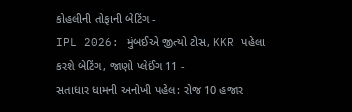કોહલીની તોફાની બેટિંગ -
IPL 2026: મુંબઈએ જીત્યો ટોસ, KKR પહેલા કરશે બેટિંગ, જાણો પ્લેઈંગ 11 -
સતાધાર ધામની અનોખી પહેલ: રોજ 10 હજાર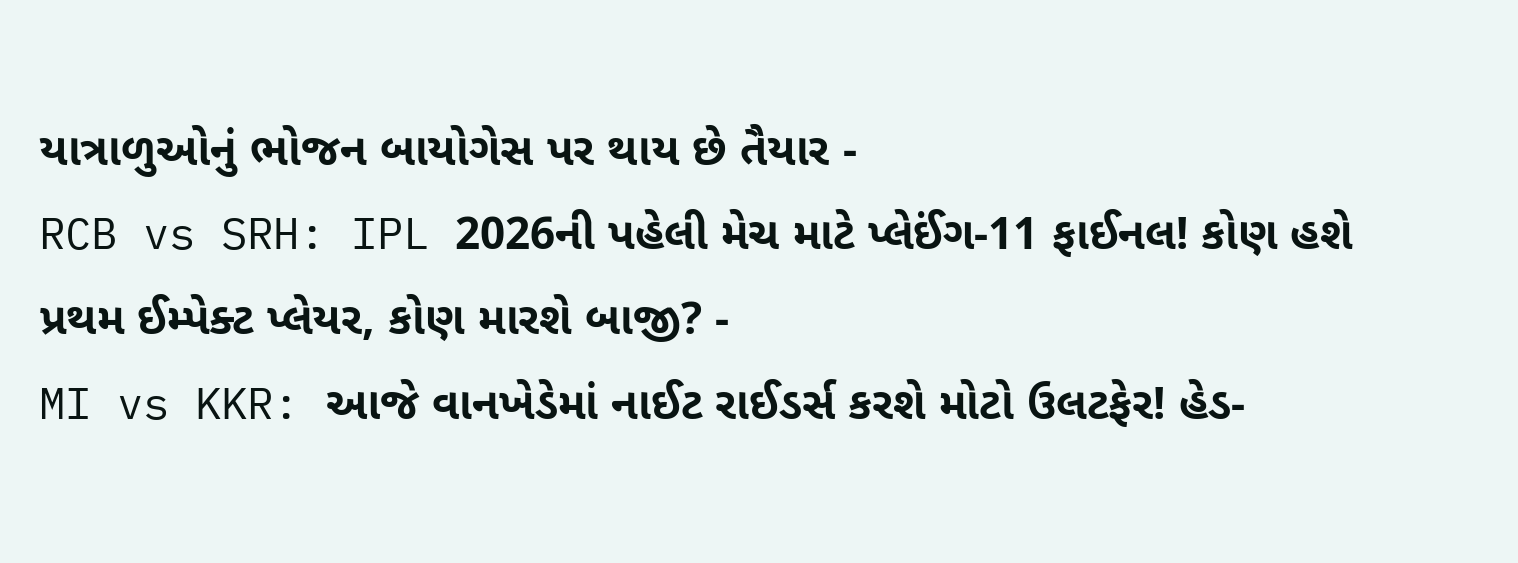યાત્રાળુઓનું ભોજન બાયોગેસ પર થાય છે તૈયાર -
RCB vs SRH: IPL 2026ની પહેલી મેચ માટે પ્લેઈંગ-11 ફાઈનલ! કોણ હશે પ્રથમ ઈમ્પેક્ટ પ્લેયર, કોણ મારશે બાજી? -
MI vs KKR: આજે વાનખેડેમાં નાઈટ રાઈડર્સ કરશે મોટો ઉલટફેર! હેડ-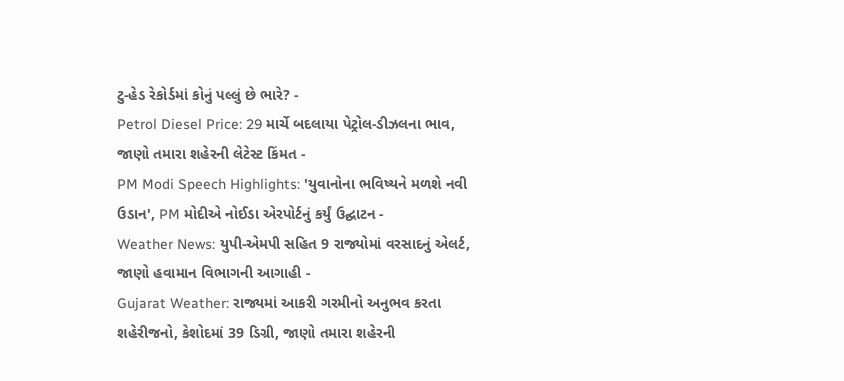ટુ-હેડ રેકોર્ડમાં કોનું પલ્લું છે ભારે? -
Petrol Diesel Price: 29 માર્ચે બદલાયા પેટ્રોલ-ડીઝલના ભાવ, જાણો તમારા શહેરની લેટેસ્ટ કિંમત -
PM Modi Speech Highlights: 'યુવાનોના ભવિષ્યને મળશે નવી ઉડાન', PM મોદીએ નોઈડા એરપોર્ટનું કર્યું ઉદ્ઘાટન -
Weather News: યુપી-એમપી સહિત 9 રાજ્યોમાં વરસાદનું એલર્ટ, જાણો હવામાન વિભાગની આગાહી -
Gujarat Weather: રાજ્યમાં આકરી ગરમીનો અનુભવ કરતા શહેરીજનો, કેશોદમાં 39 ડિગ્રી, જાણો તમારા શહેરની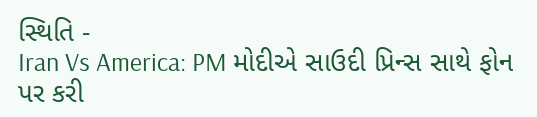સ્થિતિ -
Iran Vs America: PM મોદીએ સાઉદી પ્રિન્સ સાથે ફોન પર કરી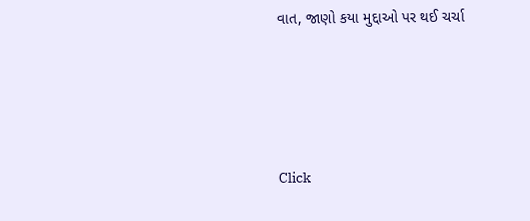વાત, જાણો કયા મુદ્દાઓ પર થઈ ચર્ચા






Click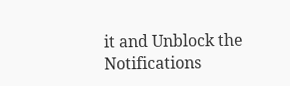it and Unblock the Notifications